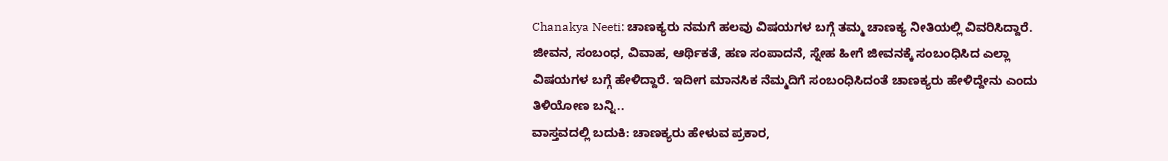Chanakya Neeti: ಚಾಣಕ್ಯರು ನಮಗೆ ಹಲವು ವಿಷಯಗಳ ಬಗ್ಗೆ ತಮ್ಮ ಚಾಣಕ್ಯ ನೀತಿಯಲ್ಲಿ ವಿವರಿಸಿದ್ದಾರೆ. ಜೀವನ, ಸಂಬಂಧ, ವಿವಾಹ, ಆರ್ಥಿಕತೆ, ಹಣ ಸಂಪಾದನೆ, ಸ್ನೇಹ ಹೀಗೆ ಜೀವನಕ್ಕೆ ಸಂಬಂಧಿಸಿದ ಎಲ್ಲಾ ವಿಷಯಗಳ ಬಗ್ಗೆ ಹೇಳಿದ್ದಾರೆ. ಇದೀಗ ಮಾನಸಿಕ ನೆಮ್ಮದಿಗೆ ಸಂಬಂಧಿಸಿದಂತೆ ಚಾಣಕ್ಯರು ಹೇಳಿದ್ದೇನು ಎಂದು ತಿಳಿಯೋಣ ಬನ್ನಿ..
ವಾಸ್ತವದಲ್ಲಿ ಬದುಕಿ: ಚಾಣಕ್ಯರು ಹೇಳುವ ಪ್ರಕಾರ,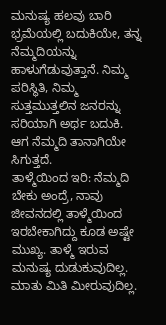ಮನುಷ್ಯ ಹಲವು ಬಾರಿ ಭ್ರಮೆಯಲ್ಲಿ ಬದುಕಿಯೇ, ತನ್ನ ನೆಮ್ಮದಿಯನ್ನು ಹಾಳುಗೆಡುವುತ್ತಾನೆ. ನಿಮ್ಮ ಪರಿಸ್ಥಿತಿ, ನಿಮ್ಮ ಸುತ್ತಮುತ್ತಲಿನ ಜನರನ್ನು ಸರಿಯಾಗಿ ಅರ್ಥ ಬದುಕಿ. ಆಗ ನೆಮ್ಮದಿ ತಾನಾಗಿಯೇ ಸಿಗುತ್ತದೆ.
ತಾಳ್ಮೆಯಿಂದ ಇರಿ: ನೆಮ್ಮದಿ ಬೇಕು ಅಂದ್ರೆ, ನಾವು ಜೀವನದಲ್ಲಿ ತಾಳ್ಮೆಯಿಂದ ಇರಬೇಕಾಗಿದ್ದು ಕೂಡ ಅಷ್ಟೇ ಮುಖ್ಯ. ತಾಳ್ಮೆ ಇರುವ ಮನುಷ್ಯ ದುಡುಕುವುದಿಲ್ಲ. ಮಾತು ಮಿತಿ ಮೀರುವುದಿಲ್ಲ.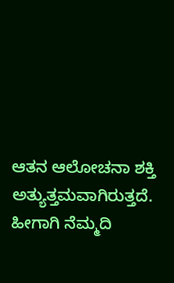ಆತನ ಆಲೋಚನಾ ಶಕ್ತಿ ಅತ್ಯುತ್ತಮವಾಗಿರುತ್ತದೆ. ಹೀಗಾಗಿ ನೆಮ್ಮದಿ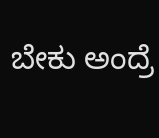ಬೇಕು ಅಂದ್ರೆ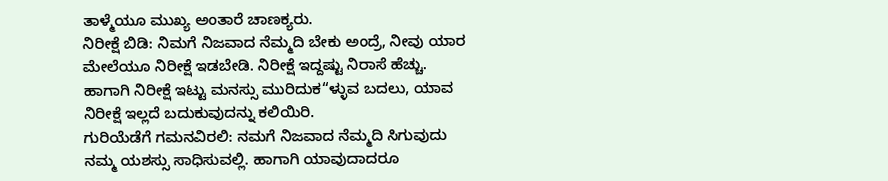ತಾಳ್ಮೆಯೂ ಮುಖ್ಯ ಅಂತಾರೆ ಚಾಣಕ್ಯರು.
ನಿರೀಕ್ಷೆ ಬಿಡಿ: ನಿಮಗೆ ನಿಜವಾದ ನೆಮ್ಮದಿ ಬೇಕು ಅಂದ್ರೆ, ನೀವು ಯಾರ ಮೇಲೆಯೂ ನಿರೀಕ್ಷೆ ಇಡಬೇಡಿ. ನಿರೀಕ್ಷೆ ಇದ್ದಷ್ಟು ನಿರಾಸೆ ಹೆಚ್ಚು. ಹಾಗಾಗಿ ನಿರೀಕ್ಷೆ ಇಟ್ಟು ಮನಸ್ಸು ಮುರಿದುಕ“ಳ್ಳುವ ಬದಲು, ಯಾವ ನಿರೀಕ್ಷೆ ಇಲ್ಲದೆ ಬದುಕುವುದನ್ನು ಕಲಿಯಿರಿ.
ಗುರಿಯೆಡೆಗೆ ಗಮನವಿರಲಿ: ನಮಗೆ ನಿಜವಾದ ನೆಮ್ಮದಿ ಸಿಗುವುದು ನಮ್ಮ ಯಶಸ್ಸು ಸಾಧಿಸುವಲ್ಲಿ. ಹಾಗಾಗಿ ಯಾವುದಾದರೂ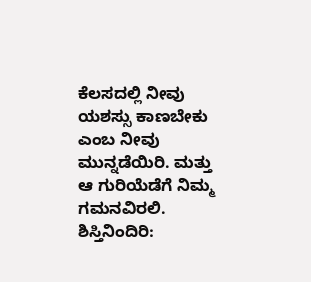ಕೆಲಸದಲ್ಲಿ ನೀವು ಯಶಸ್ಸು ಕಾಣಬೇಕು ಎಂಬ ನೀವು ಮುನ್ನಡೆಯಿರಿ. ಮತ್ತು ಆ ಗುರಿಯೆಡೆಗೆ ನಿಮ್ಮ ಗಮನವಿರಲಿ.
ಶಿಸ್ತಿನಿಂದಿರಿ: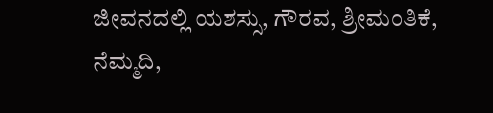ಜೀವನದಲ್ಲಿ ಯಶಸ್ಸು, ಗೌರವ, ಶ್ರೀಮಂತಿಕೆ, ನೆಮ್ಮದಿ,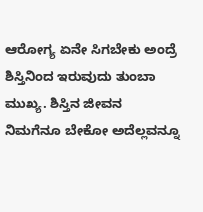ಆರೋಗ್ಯ ಏನೇ ಸಿಗಬೇಕು ಅಂದ್ರೆ ಶಿಸ್ತಿನಿಂದ ಇರುವುದು ತುಂಬಾ ಮುಖ್ಯ. ಶಿಸ್ತಿನ ಜೀವನ ನಿಮಗೆನೂ ಬೇಕೋ ಅದೆಲ್ಲವನ್ನೂ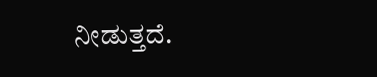ನೀಡುತ್ತದೆ.